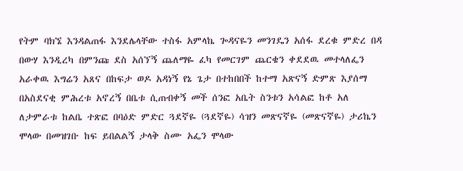የትም ባክኜ እንዳልጠፋ እንደሌላቸው ተስፋ አምላኬ ጐዳናዬን መንገዴን አሰፋ ደረቁ ምድረ በዳ በውሃ እንዲረካ በምንጩ ደስ አሰኘኝ ጨለማዬ ፈካ የመርገም ጨርቄን ቀደደዉ መተላለፌን አራቀዉ እግሬን አጸና በከፍታ ወዶ አዳነኝ የኔ ጌታ በተከበበች ከተማ አጽናኝ ድምጽ እያሰማ በአስደናቂ ምሕረቱ አኖረኝ በቤቱ ሲጠብቀኝ መች ሰንፎ አቤት ስንቱን አሳልፎ ከቶ አለ ለታምራቱ ከልቤ ተጽፎ በባዕድ ምድር ጓደኛዬ (ጓደኛዬ) ሳዝን መጽናኛዬ (መጽናኛዬ) ታሪኬን ሞላው በመዝገቡ ከፍ ይበልልኝ ታላቅ ስሙ አፌን ሞላው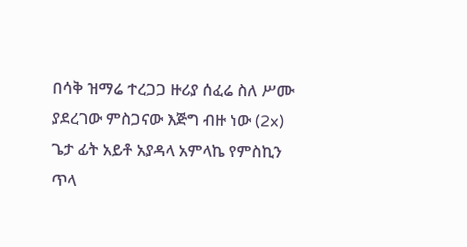በሳቅ ዝማሬ ተረጋጋ ዙሪያ ሰፈሬ ስለ ሥሙ ያደረገው ምስጋናው እጅግ ብዙ ነው (2x) ጌታ ፊት አይቶ አያዳላ አምላኬ የምስኪን ጥላ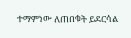ተማምነው ለጠበቁት ይደርሳል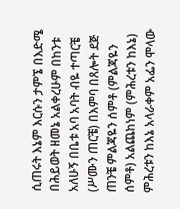ሲጠሩት እኔም እርሱን ታምኜ በእድሜ በሕይወት ዘመኔ አልቀረሁም በከንቱ አለሁኝ በቤቱ አባ አባት ብዬ ተጣርቼ (ሥሙን ጠርቼ) በእምባ በጸሎት ደጅ ጠንቼ ምልጃዬን ሰምቶ (ምልጃዬን ሰምቶ) አልጨከነም (ምሕረቱን ከእኔ) ምሕረቱን ከእኔ አላራቀም አፌን ሞላው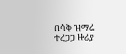በሳቅ ዝማሬ ተረጋጋ ዙሪያ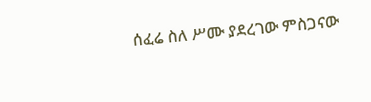ሰፈሬ ስለ ሥሙ ያደረገው ምስጋናው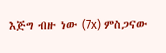እጅግ ብዙ ነው (7x) ምስጋናው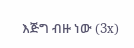እጅግ ብዙ ነው (3x)